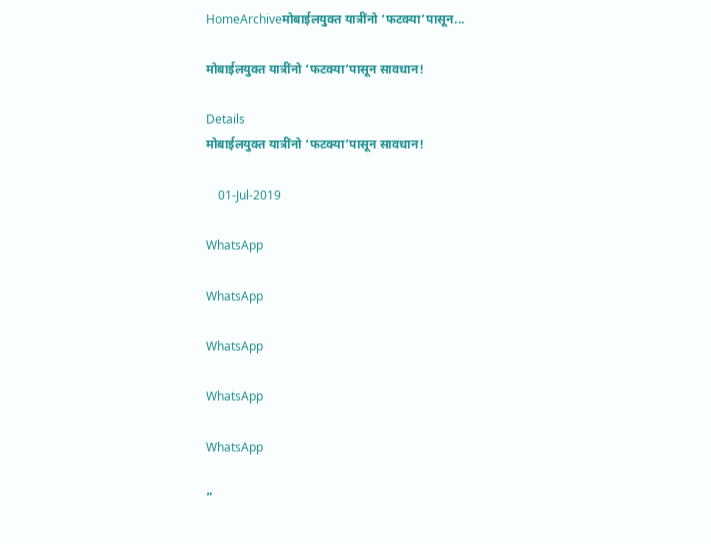HomeArchiveमोबाईलयुक्त यात्रींनो ‘फटक्या’पासून...

मोबाईलयुक्त यात्रींनो ‘फटक्या’पासून सावधान!

Details
मोबाईलयुक्त यात्रींनो ‘फटक्या’पासून सावधान!

    01-Jul-2019

WhatsApp

WhatsApp

WhatsApp

WhatsApp

WhatsApp

”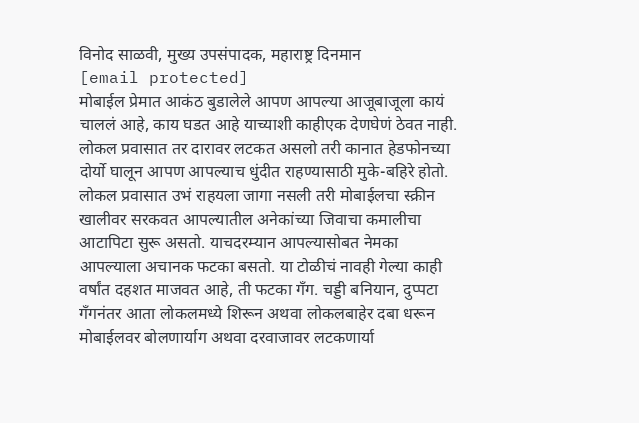विनोद साळवी, मुख्य उपसंपादक, महाराष्ट्र दिनमान
[email protected]
मोबाईल प्रेमात आकंठ बुडालेले आपण आपल्या आजूबाजूला कायं चाललं आहे, काय घडत आहे याच्याशी काहीएक देणघेणं ठेवत नाही. लोकल प्रवासात तर दारावर लटकत असलो तरी कानात हेडफोनच्या दोर्यो घालून आपण आपल्याच धुंदीत राहण्यासाठी मुके-बहिरे होतो. लोकल प्रवासात उभं राहयला जागा नसली तरी मोबाईलचा स्क्रीन खालीवर सरकवत आपल्यातील अनेकांच्या जिवाचा कमालीचा आटापिटा सुरू असतो. याचदरम्यान आपल्यासोबत नेमका आपल्याला अचानक फटका बसतो. या टोळीचं नावही गेल्या काही वर्षांत दहशत माजवत आहे, ती फटका गँग. चड्डी बनियान, दुप्पटा गँगनंतर आता लोकलमध्ये शिरून अथवा लोकलबाहेर दबा धरून मोबाईलवर बोलणार्याग अथवा दरवाजावर लटकणार्या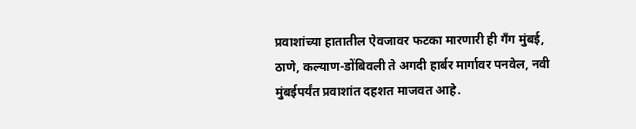प्रवाशांच्या हातातील ऐवजावर फटका मारणारी ही गँग मुंबई, ठाणे, कल्याण-डोंबिवली ते अगदी हार्बर मार्गावर पनवेल, नवी मुंबईपर्यंत प्रवाशांत दहशत माजवत आहे.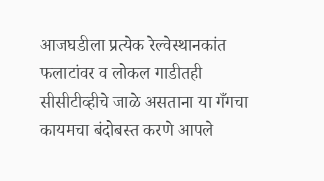आजघडीला प्रत्येक रेल्वेस्थानकांत फलाटांवर व लोकल गाडीतही सीसीटीव्हीचे जाळे असताना या गँगचा कायमचा बंदोबस्त करणे आपले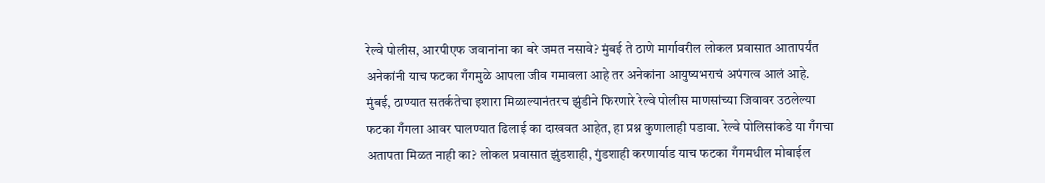रेल्वे पोलीस, आरपीएफ जवानांना का बरे जमत नसावे? मुंबई ते ठाणे मार्गावरील लोकल प्रवासात आतापर्यंत अनेकांनी याच फटका गँगमुळे आपला जीव गमावला आहे तर अनेकांना आयुष्यभराचं अपंगत्व आलं आहे. मुंबई, ठाण्यात सतर्कतेचा इशारा मिळाल्यानंतरच झुंडीने फिरणारे रेल्वे पोलीस माणसांच्या जिवावर उठलेल्या फटका गँगला आवर घालण्यात ढिलाई का दाखवत आहेत, हा प्रश्न कुणालाही पडावा. रेल्वे पोलिसांकडे या गँगचा अतापता मिळत नाही का? लोकल प्रवासात झुंडशाही, गुंडशाही करणार्याड याच फटका गँगमधील मोबाईल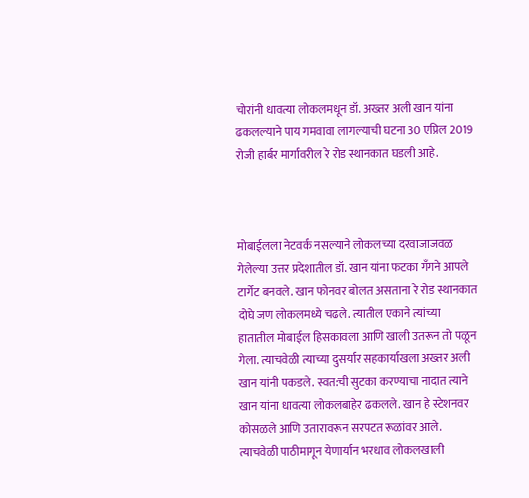चोरांनी धावत्या लोकलमधून डॉ. अख्तर अली खान यांना ढकलल्याने पाय गमवावा लागल्याची घटना 30 एप्रिल 2019 रोजी हार्बर मार्गावरील रे रोड स्थानकात घडली आहे.



मोबाईलला नेटवर्क नसल्याने लोकलच्या दरवाजाजवळ गेलेल्या उत्तर प्रदेशातील डॉ. खान यांना फटका गँगने आपले टार्गेट बनवले. खान फोनवर बोलत असताना रे रोड स्थानकात दोघे जण लोकलमध्ये चढले. त्यातील एकाने त्यांच्या हातातील मोबाईल हिसकावला आणि खाली उतरून तो पळून गेला. त्याचवेळी त्याच्या दुसर्यार सहकार्याखला अख्तर अली खान यांनी पकडले. स्वत:ची सुटका करण्याचा नादात त्याने खान यांना धावत्या लोकलबाहेर ढकलले. खान हे स्टेशनवर कोसळले आणि उतारावरून सरपटत रूळांवर आले. त्याचवेळी पाठीमागून येणार्यान भरधाव लोकलखाली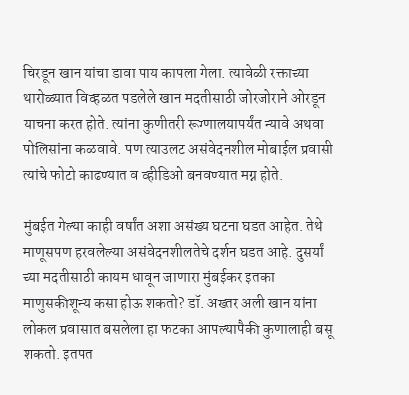चिरडून खान यांचा डावा पाय कापला गेला. त्यावेळी रक्ताच्या थारोळ्यात विव्हळत पडलेले खान मदतीसाठी जोरजोराने ओरडून याचना करत होते. त्यांना कुणीतरी रूग्णालयापर्यंत न्यावे अथवा पोलिसांना कळवावे. पण त्याउलट असंवेदनशील मोबाईल प्रवासी त्यांचे फोटो काढण्यात व व्हीडिओ बनवण्यात मग्न होते.

मुंबईत गेल्या काही वर्षांत अशा असंख्य घटना घडत आहेत. तेथे माणूसपण हरवलेल्या असंवेदनशीलतेचे दर्शन घडत आहे. दुसर्यां च्या मदतीसाठी कायम धावून जाणारा मुंबईकर इतका माणुसकीशून्य कसा होऊ शकतो? डॉ. अख्तर अली खान यांना लोकल प्रवासात बसलेला हा फटका आपल्यापैकी कुणालाही बसू शकतो. इतपत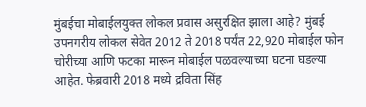मुंबईचा मोबाईलयुक्त लोकल प्रवास असुरक्षित झाला आहे? मुंबई उपनगरीय लोकल सेवेत 2012 ते 2018 पर्यंत 22,920 मोबाईल फोन चोरीच्या आणि फटका मारून मोबाईल पळवल्याच्या घटना घडल्या आहेत. फेब्रवारी 2018 मध्ये द्रविता सिंह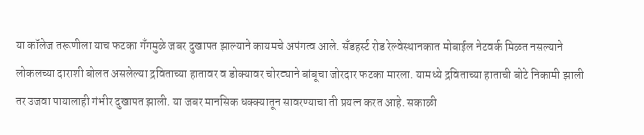या कॉलेज तरूणीला याच फटका गँगमुळे जबर दुखापत झाल्याने कायमचे अपंगत्व आले. सँडहर्स्ट रोड रेल्वेस्थानकात मोबाईल नेटवर्क मिळत नसल्याने लोकलच्या दाराशी बोलत असलेल्या द्रविताच्या हातावर व डोक्यावर चोरट्याने बांबूचा जोरदार फटका मारला. यामध्ये द्रविताच्या हाताची बोटे निकामी झाली तर उजवा पायालाही गंभीर दुखापत झाली. या जबर मानसिक धक्क्यातून सावरण्याचा ती प्रयत्न करत आहे. सकाळी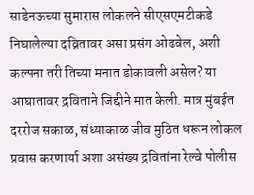साडेनऊच्या सुमारास लोकलने सीएसएमटीकडे निघालेल्या दव्रितावर असा प्रसंग ओढवेल, अशी कल्पना तरी तिच्या मनात डोकावली असेल? या आघातावर द्रविताने जिद्दीने मात केली. मात्र मुंबईत दररोज सकाळ, संध्याकाळ जीव मुठित धरून लोकल प्रवास करणार्या अशा असंख्य द्रवितांना रेल्वे पोलीस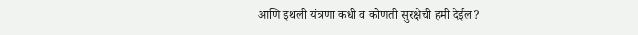आणि इथली यंत्रणा कधी व कोणती सुरक्षेची हमी देईल?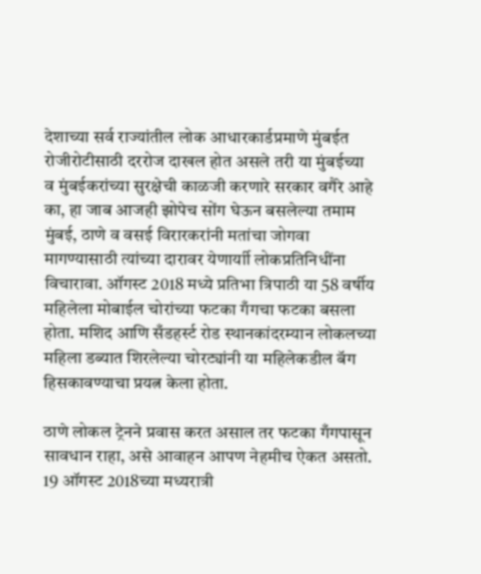देशाच्या सर्व राज्यांतील लोक आधारकार्डप्रमाणे मुंबईत रोजीरोटीसाठी दररोज दाखल होत असले तरी या मुंबईच्या व मुंबईकरांच्या सुरक्षेची काळजी करणारे सरकार वगैरे आहे का, हा जाब आजही झोपेच सोंग घेऊन बसलेल्या तमाम मुंबई, ठाणे व वसई विरारकरांनी मतांचा जोगवा मागण्यासाठी त्यांच्या दारावर येणार्याी लोकप्रतिनिधींना विचारावा. ऑगस्ट 2018 मध्ये प्रतिभा त्रिपाठी या 58 वर्षीय महिलेला मोबाईल चोरांच्या फटका गँगचा फटका बसला होता. मशिद आणि सँडहर्स्ट रोड स्थानकांदरम्यान लोकलच्या महिला डब्यात शिरलेल्या चोरट्यांनी या महिलेकडील बॅग हिसकावण्याचा प्रयत्न केला होता.

ठाणे लोकल ट्रेनने प्रवास करत असाल तर फटका गँगपासून सावधान राहा, असे आवाहन आपण नेहमीच ऐकत असतो. 19 ऑगस्ट 2018च्या मध्यरात्री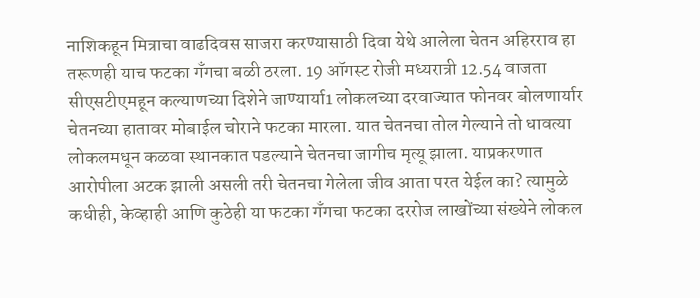नाशिकहून मित्राचा वाढदिवस साजरा करण्यासाठी दिवा येथे आलेला चेतन अहिरराव हा तरूणही याच फटका गँगचा बळी ठरला. 19 ऑगस्ट रोजी मध्यरात्री 12.54 वाजता सीएसटीएमहून कल्याणच्या दिशेने जाण्यार्या1 लोकलच्या दरवाज्यात फोनवर बोलणार्यार चेतनच्या हातावर मोबाईल चोराने फटका मारला. यात चेतनचा तोल गेल्याने तो धावत्या लोकलमधून कळवा स्थानकात पडल्याने चेतनचा जागीच मृत्यू झाला. याप्रकरणात आरोपीला अटक झाली असली तरी चेतनचा गेलेला जीव आता परत येईल का? त्यामुळे कधीही, केव्हाही आणि कुठेही या फटका गँगचा फटका दररोज लाखोंच्या संख्येने लोकल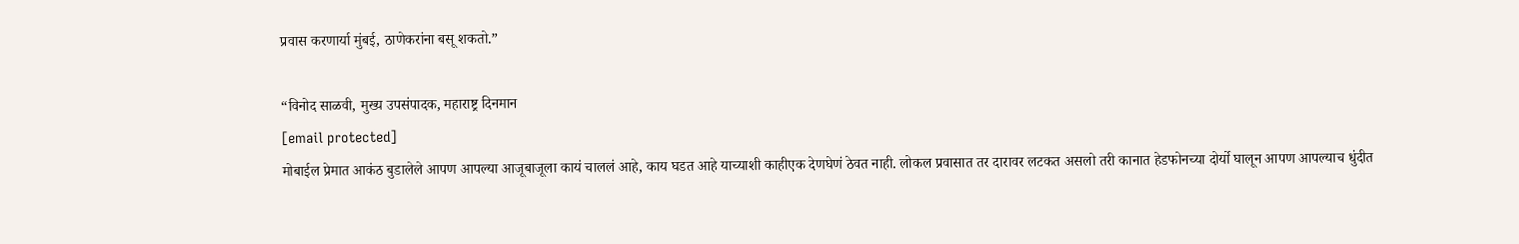प्रवास करणार्या मुंबई, ठाणेकरांना बसू शकतो.”

“विनोद साळवी, मुख्य उपसंपादक, महाराष्ट्र दिनमान
[email protected]
मोबाईल प्रेमात आकंठ बुडालेले आपण आपल्या आजूबाजूला कायं चाललं आहे, काय घडत आहे याच्याशी काहीएक देणघेणं ठेवत नाही. लोकल प्रवासात तर दारावर लटकत असलो तरी कानात हेडफोनच्या दोर्यो घालून आपण आपल्याच धुंदीत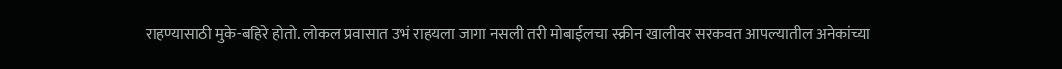राहण्यासाठी मुके-बहिरे होतो. लोकल प्रवासात उभं राहयला जागा नसली तरी मोबाईलचा स्क्रीन खालीवर सरकवत आपल्यातील अनेकांच्या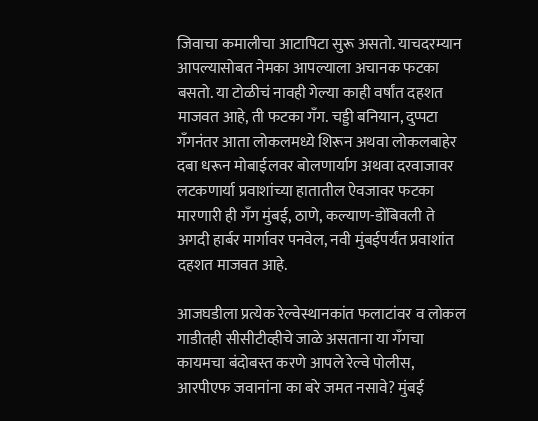जिवाचा कमालीचा आटापिटा सुरू असतो. याचदरम्यान आपल्यासोबत नेमका आपल्याला अचानक फटका बसतो. या टोळीचं नावही गेल्या काही वर्षांत दहशत माजवत आहे, ती फटका गँग. चड्डी बनियान, दुप्पटा गँगनंतर आता लोकलमध्ये शिरून अथवा लोकलबाहेर दबा धरून मोबाईलवर बोलणार्याग अथवा दरवाजावर लटकणार्या प्रवाशांच्या हातातील ऐवजावर फटका मारणारी ही गँग मुंबई, ठाणे, कल्याण-डोंबिवली ते अगदी हार्बर मार्गावर पनवेल, नवी मुंबईपर्यंत प्रवाशांत दहशत माजवत आहे.

आजघडीला प्रत्येक रेल्वेस्थानकांत फलाटांवर व लोकल गाडीतही सीसीटीव्हीचे जाळे असताना या गँगचा कायमचा बंदोबस्त करणे आपले रेल्वे पोलीस, आरपीएफ जवानांना का बरे जमत नसावे? मुंबई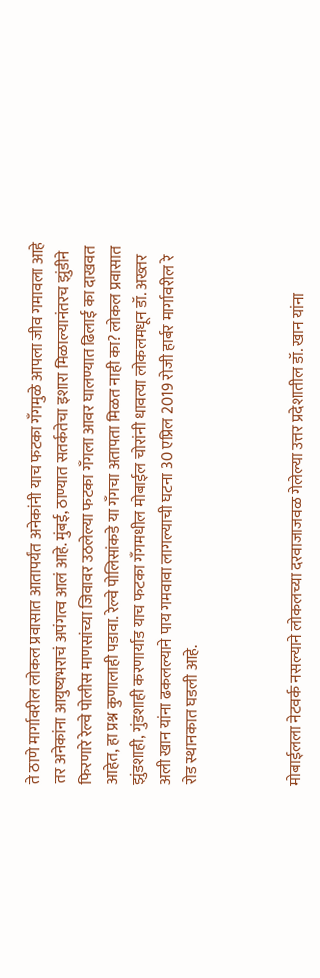ते ठाणे मार्गावरील लोकल प्रवासात आतापर्यंत अनेकांनी याच फटका गँगमुळे आपला जीव गमावला आहे तर अनेकांना आयुष्यभराचं अपंगत्व आलं आहे. मुंबई, ठाण्यात सतर्कतेचा इशारा मिळाल्यानंतरच झुंडीने फिरणारे रेल्वे पोलीस माणसांच्या जिवावर उठलेल्या फटका गँगला आवर घालण्यात ढिलाई का दाखवत आहेत, हा प्रश्न कुणालाही पडावा. रेल्वे पोलिसांकडे या गँगचा अतापता मिळत नाही का? लोकल प्रवासात झुंडशाही, गुंडशाही करणार्याड याच फटका गँगमधील मोबाईल चोरांनी धावत्या लोकलमधून डॉ. अख्तर अली खान यांना ढकलल्याने पाय गमवावा लागल्याची घटना 30 एप्रिल 2019 रोजी हार्बर मार्गावरील रे रोड स्थानकात घडली आहे.



मोबाईलला नेटवर्क नसल्याने लोकलच्या दरवाजाजवळ गेलेल्या उत्तर प्रदेशातील डॉ. खान यांना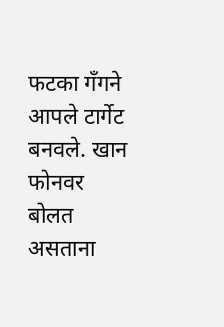फटका गँगने आपले टार्गेट बनवले. खान फोनवर बोलत असताना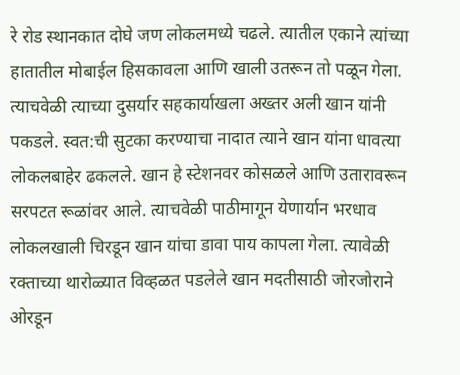रे रोड स्थानकात दोघे जण लोकलमध्ये चढले. त्यातील एकाने त्यांच्या हातातील मोबाईल हिसकावला आणि खाली उतरून तो पळून गेला. त्याचवेळी त्याच्या दुसर्यार सहकार्याखला अख्तर अली खान यांनी पकडले. स्वत:ची सुटका करण्याचा नादात त्याने खान यांना धावत्या लोकलबाहेर ढकलले. खान हे स्टेशनवर कोसळले आणि उतारावरून सरपटत रूळांवर आले. त्याचवेळी पाठीमागून येणार्यान भरधाव लोकलखाली चिरडून खान यांचा डावा पाय कापला गेला. त्यावेळी रक्ताच्या थारोळ्यात विव्हळत पडलेले खान मदतीसाठी जोरजोराने ओरडून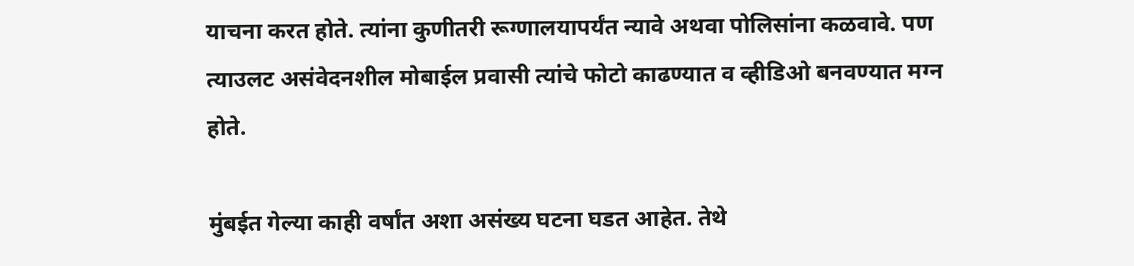याचना करत होते. त्यांना कुणीतरी रूग्णालयापर्यंत न्यावे अथवा पोलिसांना कळवावे. पण त्याउलट असंवेदनशील मोबाईल प्रवासी त्यांचे फोटो काढण्यात व व्हीडिओ बनवण्यात मग्न होते.

मुंबईत गेल्या काही वर्षांत अशा असंख्य घटना घडत आहेत. तेथे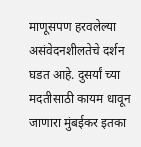माणूसपण हरवलेल्या असंवेदनशीलतेचे दर्शन घडत आहे. दुसर्यां च्या मदतीसाठी कायम धावून जाणारा मुंबईकर इतका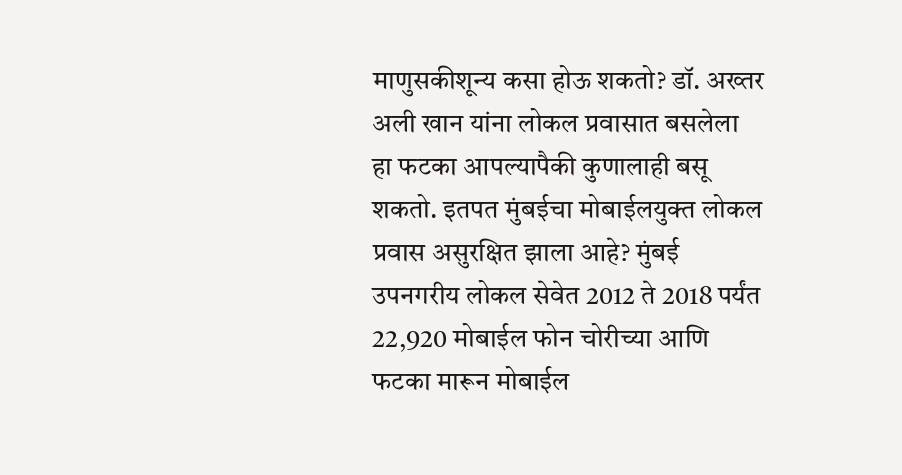माणुसकीशून्य कसा होऊ शकतो? डॉ. अख्तर अली खान यांना लोकल प्रवासात बसलेला हा फटका आपल्यापैकी कुणालाही बसू शकतो. इतपत मुंबईचा मोबाईलयुक्त लोकल प्रवास असुरक्षित झाला आहे? मुंबई उपनगरीय लोकल सेवेत 2012 ते 2018 पर्यंत 22,920 मोबाईल फोन चोरीच्या आणि फटका मारून मोबाईल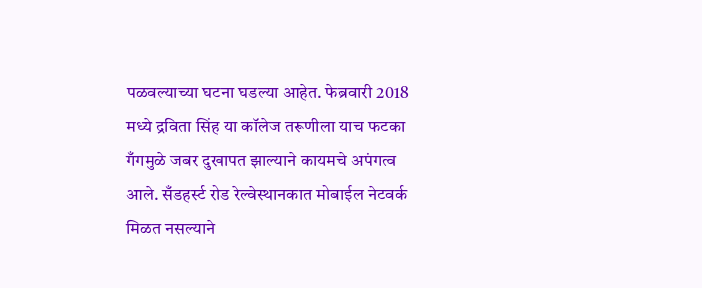पळवल्याच्या घटना घडल्या आहेत. फेब्रवारी 2018 मध्ये द्रविता सिंह या कॉलेज तरूणीला याच फटका गँगमुळे जबर दुखापत झाल्याने कायमचे अपंगत्व आले. सँडहर्स्ट रोड रेल्वेस्थानकात मोबाईल नेटवर्क मिळत नसल्याने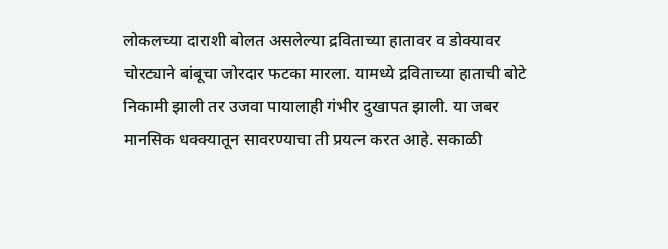लोकलच्या दाराशी बोलत असलेल्या द्रविताच्या हातावर व डोक्यावर चोरट्याने बांबूचा जोरदार फटका मारला. यामध्ये द्रविताच्या हाताची बोटे निकामी झाली तर उजवा पायालाही गंभीर दुखापत झाली. या जबर मानसिक धक्क्यातून सावरण्याचा ती प्रयत्न करत आहे. सकाळी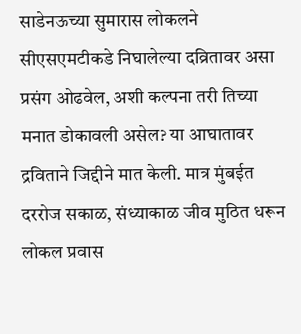साडेनऊच्या सुमारास लोकलने सीएसएमटीकडे निघालेल्या दव्रितावर असा प्रसंग ओढवेल, अशी कल्पना तरी तिच्या मनात डोकावली असेल? या आघातावर द्रविताने जिद्दीने मात केली. मात्र मुंबईत दररोज सकाळ, संध्याकाळ जीव मुठित धरून लोकल प्रवास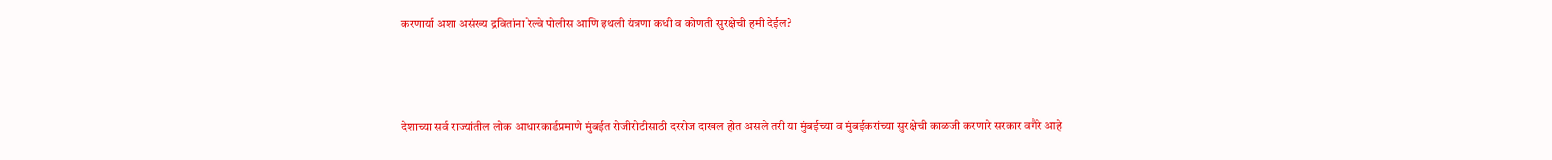करणार्या अशा असंख्य द्रवितांना रेल्वे पोलीस आणि इथली यंत्रणा कधी व कोणती सुरक्षेची हमी देईल?



देशाच्या सर्व राज्यांतील लोक आधारकार्डप्रमाणे मुंबईत रोजीरोटीसाठी दररोज दाखल होत असले तरी या मुंबईच्या व मुंबईकरांच्या सुरक्षेची काळजी करणारे सरकार वगैरे आहे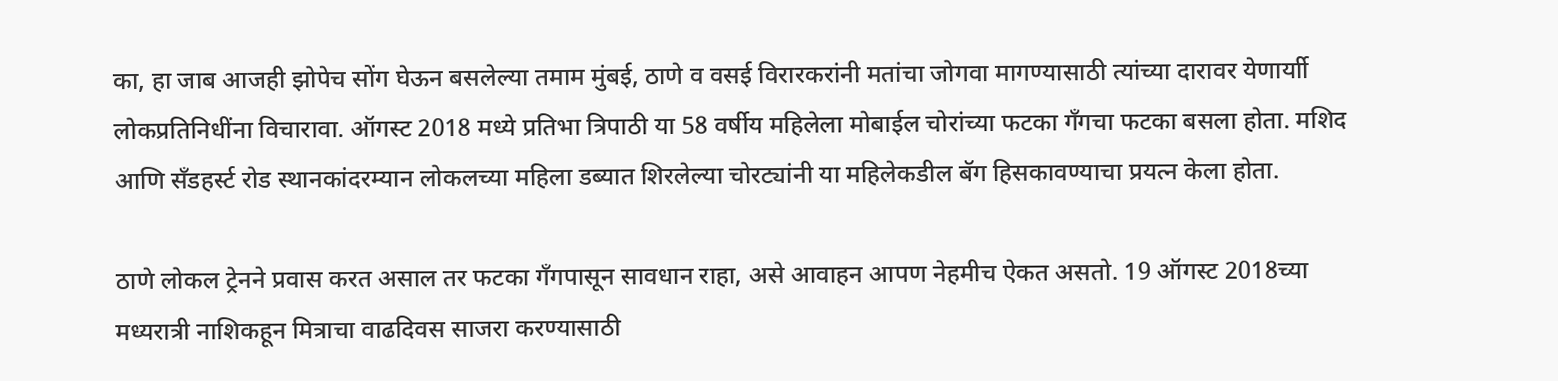का, हा जाब आजही झोपेच सोंग घेऊन बसलेल्या तमाम मुंबई, ठाणे व वसई विरारकरांनी मतांचा जोगवा मागण्यासाठी त्यांच्या दारावर येणार्याी लोकप्रतिनिधींना विचारावा. ऑगस्ट 2018 मध्ये प्रतिभा त्रिपाठी या 58 वर्षीय महिलेला मोबाईल चोरांच्या फटका गँगचा फटका बसला होता. मशिद आणि सँडहर्स्ट रोड स्थानकांदरम्यान लोकलच्या महिला डब्यात शिरलेल्या चोरट्यांनी या महिलेकडील बॅग हिसकावण्याचा प्रयत्न केला होता.

ठाणे लोकल ट्रेनने प्रवास करत असाल तर फटका गँगपासून सावधान राहा, असे आवाहन आपण नेहमीच ऐकत असतो. 19 ऑगस्ट 2018च्या मध्यरात्री नाशिकहून मित्राचा वाढदिवस साजरा करण्यासाठी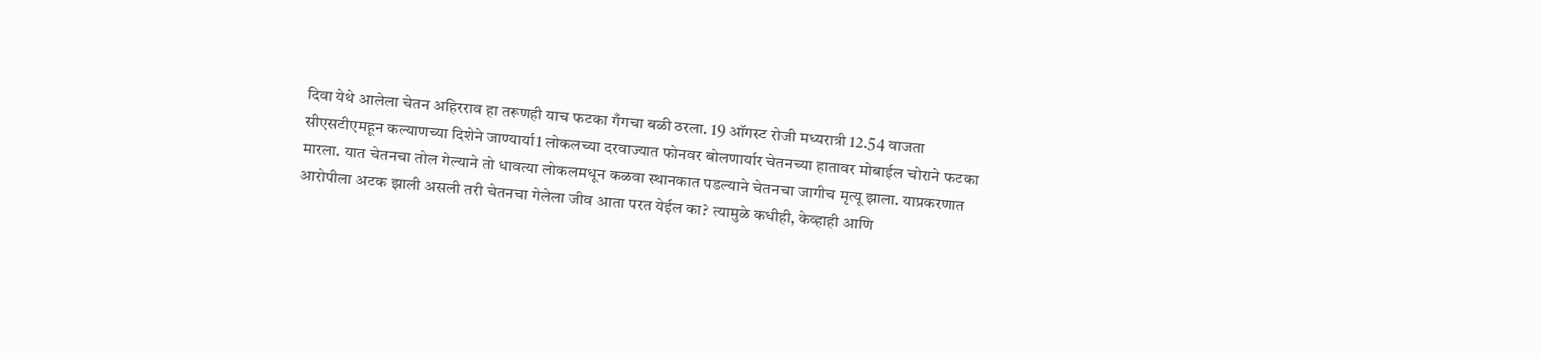दिवा येथे आलेला चेतन अहिरराव हा तरूणही याच फटका गँगचा बळी ठरला. 19 ऑगस्ट रोजी मध्यरात्री 12.54 वाजता सीएसटीएमहून कल्याणच्या दिशेने जाण्यार्या1 लोकलच्या दरवाज्यात फोनवर बोलणार्यार चेतनच्या हातावर मोबाईल चोराने फटका मारला. यात चेतनचा तोल गेल्याने तो धावत्या लोकलमधून कळवा स्थानकात पडल्याने चेतनचा जागीच मृत्यू झाला. याप्रकरणात आरोपीला अटक झाली असली तरी चेतनचा गेलेला जीव आता परत येईल का? त्यामुळे कधीही, केव्हाही आणि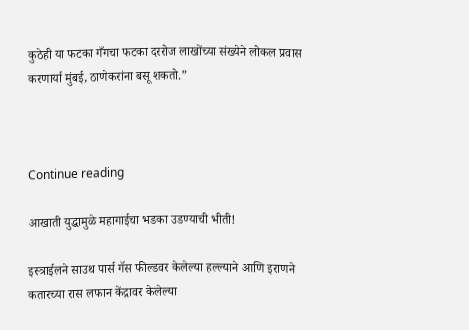कुठेही या फटका गँगचा फटका दररोज लाखोंच्या संख्येने लोकल प्रवास करणार्या मुंबई, ठाणेकरांना बसू शकतो.”



Continue reading

आखाती युद्धामुळे महागाईचा भडका उडण्याची भीती!

इस्त्राईलने साउथ पार्स गॅस फील्डवर केलेल्या हल्ल्याने आणि इराणने कतारच्या रास लफान केंद्रावर केलेल्या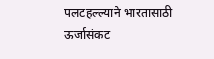पलटहल्ल्याने भारतासाठी ऊर्जासंकट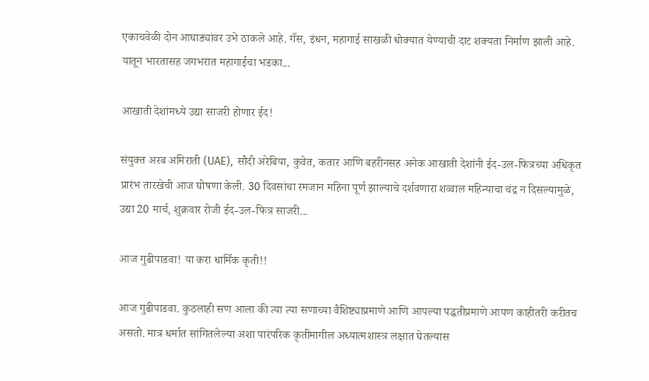एकाचवेळी दोन आघाड्यांवर उभे ठाकले आहे. गॅस, इंधन, महागाई साखळी धोक्यात येण्याची दाट शक्यता निर्माण झाली आहे. यातून भारतासह जगभरात महागाईचा भडका...

आखाती देशांमध्ये उद्या साजरी होणार ईद!

संयुक्त अरब अमिराती (UAE), सौदी अरेबिया, कुवेत, कतार आणि बहरीनसह अनेक आखाती देशांनी ईद-उल-फित्रच्या अधिकृत प्रारंभ तारखेची आज घोषणा केली. 30 दिवसांचा रमजान महिना पूर्ण झाल्याचे दर्शवणारा शव्वाल महिन्याचा चंद्र न दिसल्यामुळे, उद्या 20 मार्च, शुक्रवार रोजी ईद-उल-फित्र साजरी...

आज गुढीपाडवा! या करा धार्मिक कृती!!

आज गुढीपाडवा. कुठलाही सण आला की त्या त्या सणाच्या वैशिष्ट्याप्रमाणे आणि आपल्या पद्धतीप्रमाणे आपण काहीतरी करीतच असतो. मात्र धर्मात सांगितलेल्या अशा पारंपरिक कृतींमागील अध्यात्मशास्त्र लक्षात घेतल्यास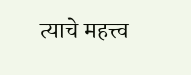त्याचे महत्त्व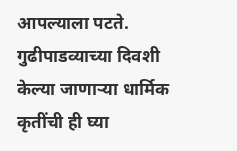आपल्याला पटते. गुढीपाडव्याच्या दिवशी केल्या जाणार्‍या धार्मिक कृतींची ही घ्या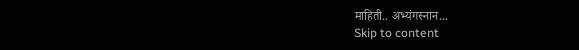माहिती.. अभ्यंगस्नान...
Skip to content